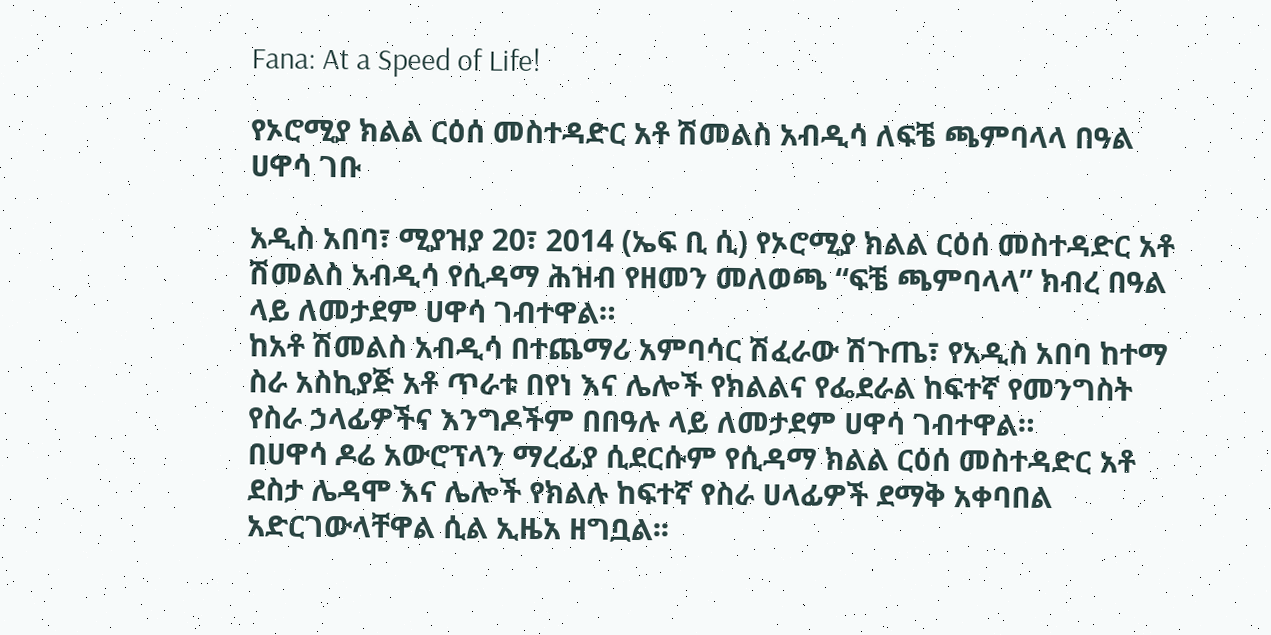Fana: At a Speed of Life!

የኦሮሚያ ክልል ርዕሰ መስተዳድር አቶ ሽመልስ አብዲሳ ለፍቼ ጫምባላላ በዓል ሀዋሳ ገቡ

አዲስ አበባ፣ ሚያዝያ 20፣ 2014 (ኤፍ ቢ ሲ) የኦሮሚያ ክልል ርዕሰ መስተዳድር አቶ ሽመልስ አብዲሳ የሲዳማ ሕዝብ የዘመን መለወጫ “ፍቼ ጫምባላላ” ክብረ በዓል ላይ ለመታደም ሀዋሳ ገብተዋል።
ከአቶ ሽመልስ አብዲሳ በተጨማሪ አምባሳር ሽፈራው ሽጉጤ፣ የአዲስ አበባ ከተማ ስራ አስኪያጅ አቶ ጥራቱ በየነ እና ሌሎች የክልልና የፌደራል ከፍተኛ የመንግስት የስራ ኃላፊዎችና እንግዶችም በበዓሉ ላይ ለመታደም ሀዋሳ ገብተዋል።
በሀዋሳ ዶሬ አውሮፕላን ማረፊያ ሲደርሱም የሲዳማ ክልል ርዕሰ መስተዳድር አቶ ደስታ ሌዳሞ እና ሌሎች የክልሉ ከፍተኛ የስራ ሀላፊዎች ደማቅ አቀባበል አድርገውላቸዋል ሲል ኢዜአ ዘግቧል፡፡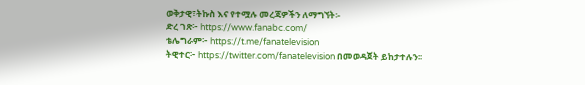ወቅታዊ፣ትኩስ እና የተሟሉ መረጃዎችን ለማግኘት፡-
ድረ ገጽ፦ https://www.fanabc.com/
ቴሌግራም፦ https://t.me/fanatelevision
ትዊተር፦ https://twitter.com/fanatelevision በመወዳጀት ይከታተሉን፡፡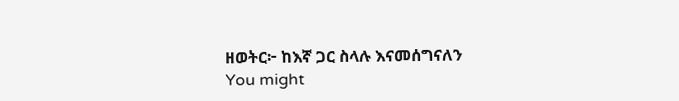ዘወትር፦ ከእኛ ጋር ስላሉ እናመሰግናለን
You might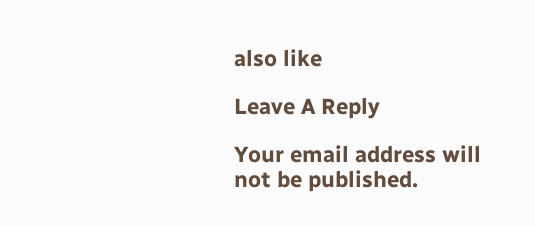also like

Leave A Reply

Your email address will not be published.